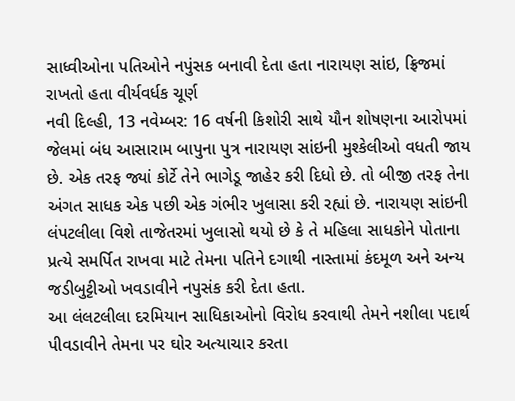સાધ્વીઓના પતિઓને નપુંસક બનાવી દેતા હતા નારાયણ સાંઇ, ફ્રિજમાં રાખતો હતા વીર્યવર્ધક ચૂર્ણ
નવી દિલ્હી, 13 નવેમ્બર: 16 વર્ષની કિશોરી સાથે યૌન શોષણના આરોપમાં જેલમાં બંધ આસારામ બાપુના પુત્ર નારાયણ સાંઇની મુશ્કેલીઓ વધતી જાય છે. એક તરફ જ્યાં કોર્ટે તેને ભાગેડૂ જાહેર કરી દિધો છે. તો બીજી તરફ તેના અંગત સાધક એક પછી એક ગંભીર ખુલાસા કરી રહ્યાં છે. નારાયણ સાંઇની લંપટલીલા વિશે તાજેતરમાં ખુલાસો થયો છે કે તે મહિલા સાધકોને પોતાના પ્રત્યે સમર્પિત રાખવા માટે તેમના પતિને દગાથી નાસ્તામાં કંદમૂળ અને અન્ય જડીબુટ્ટીઓ ખવડાવીને નપુસંક કરી દેતા હતા.
આ લંલટલીલા દરમિયાન સાધિકાઓનો વિરોધ કરવાથી તેમને નશીલા પદાર્થ પીવડાવીને તેમના પર ઘોર અત્યાચાર કરતા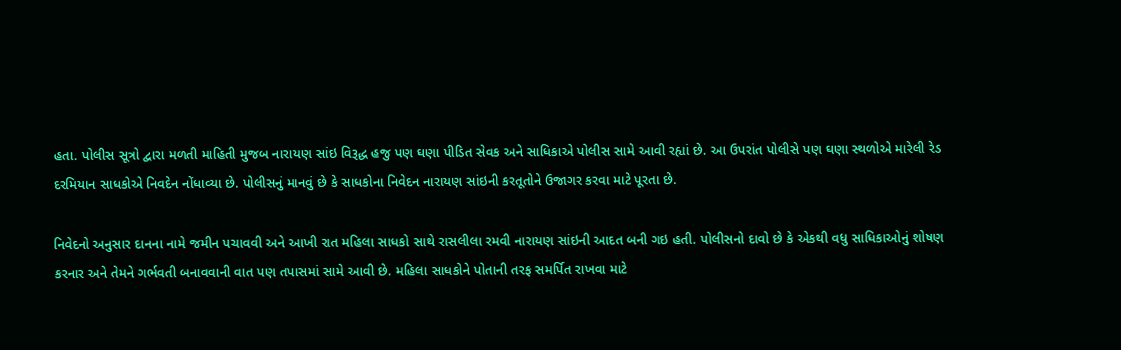હતા. પોલીસ સૂત્રો દ્વારા મળતી માહિતી મુજબ નારાયણ સાંઇ વિરૂદ્ધ હજુ પણ ઘણા પીડિત સેવક અને સાધિકાએ પોલીસ સામે આવી રહ્યાં છે. આ ઉપરાંત પોલીસે પણ ઘણા સ્થળોએ મારેલી રેડ દરમિયાન સાધકોએ નિવદેન નોંધાવ્યા છે. પોલીસનું માનવું છે કે સાધકોના નિવેદન નારાયણ સાંઇની કરતૂતોને ઉજાગર કરવા માટે પૂરતા છે.

નિવેદનો અનુસાર દાનના નામે જમીન પચાવવી અને આખી રાત મહિલા સાધકો સાથે રાસલીલા રમવી નારાયણ સાંઇની આદત બની ગઇ હતી. પોલીસનો દાવો છે કે એકથી વધુ સાધિકાઓનું શોષણ કરનાર અને તેમને ગર્ભવતી બનાવવાની વાત પણ તપાસમાં સામે આવી છે. મહિલા સાધકોને પોતાની તરફ સમર્પિત રાખવા માટે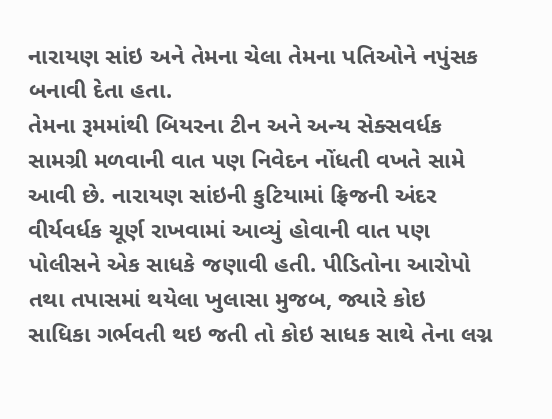નારાયણ સાંઇ અને તેમના ચેલા તેમના પતિઓને નપુંસક બનાવી દેતા હતા.
તેમના રૂમમાંથી બિયરના ટીન અને અન્ય સેક્સવર્ધક સામગ્રી મળવાની વાત પણ નિવેદન નોંધતી વખતે સામે આવી છે. નારાયણ સાંઇની કુટિયામાં ફ્રિજની અંદર વીર્યવર્ધક ચૂર્ણ રાખવામાં આવ્યું હોવાની વાત પણ પોલીસને એક સાધકે જણાવી હતી. પીડિતોના આરોપો તથા તપાસમાં થયેલા ખુલાસા મુજબ, જ્યારે કોઇ સાધિકા ગર્ભવતી થઇ જતી તો કોઇ સાધક સાથે તેના લગ્ન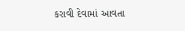કરાવી દેવામાં આવતા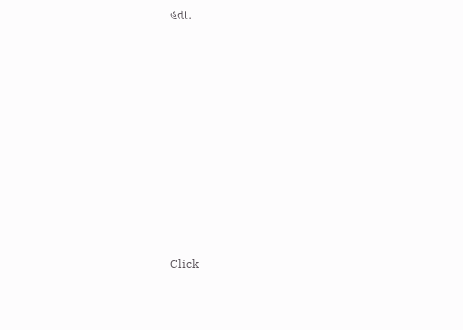હતા.












Click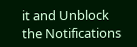it and Unblock the Notifications